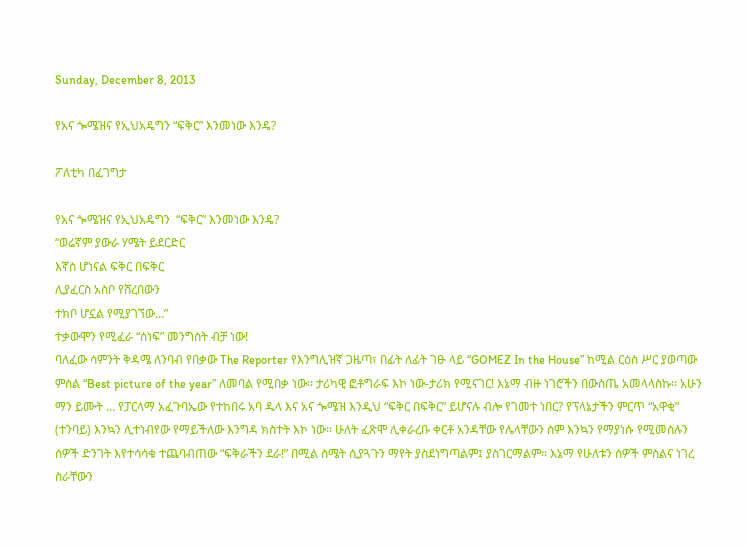Sunday, December 8, 2013

የአና ጐሜዝና የኢህአዴግን “ፍቅር” እንመነው እንዴ?

ፖለቲካ በፈገግታ

የአና ጐሜዝና የኢህአዴግን  “ፍቅር” እንመነው እንዴ?
“ወሬኛም ያውራ ሃሜት ይደርድር
እኛስ ሆነናል ፍቅር በፍቅር
ሊያፈርስ አስቦ የሸረበውን
ተክቦ ሆኗል የሚያገኘው…”
ተቃውሞን የሚፈራ “ሰነፍ” መንግስት ብቻ ነው!
ባለፈው ሳምንት ቅዳሜ ለንባብ የበቃው The Reporter የእንግሊዝኛ ጋዜጣ፣ በፊት ለፊት ገፁ ላይ “GOMEZ In the House” ከሚል ርዕስ ሥር ያወጣው ምስል “Best picture of the year” ለመባል የሚበቃ ነው፡፡ ታሪካዊ ፎቶግራፍ እኮ ነው-ታሪክ የሚናገር! እኔማ ብዙ ነገሮችን በውስጤ አመላላስኩ፡፡ አሁን ማን ይሙት … የፓርላማ አፈጉባኤው የተከበሩ አባ ዱላ እና አና ጐሜዝ እንዲህ “ፍቅር በፍቅር” ይሆናሉ ብሎ የገመተ ነበር? የፕላኔታችን ምርጥ “አዋቂ” (ተንባይ) እንኳን ሊተነብየው የማይችለው እንግዳ ክስተት እኮ ነው፡፡ ሁለት ፈጽሞ ሊቀራረቡ ቀርቶ አንዳቸው የሌላቸውን ስም እንኳን የማያነሱ የሚመስሉን ሰዎች ድንገት እየተሳሳቁ ተጨባብጠው “ፍቅራችን ደራ!” በሚል ስሜት ሲያጓጉን ማየት ያስደነግጣልም፤ ያስገርማልም፡፡ እኔማ የሁለቱን ሰዎች ምስልና ነገረ ስራቸውን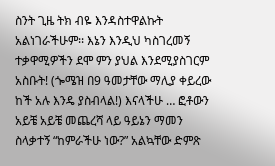ስንት ጊዜ ትክ ብዬ እንዳስተዋልኩት አልነገራችሁም፡፡ እኔን እንዲህ ካስገረመኝ ተቃዋሚዎችን ደሞ ምን ያህል እንደሚያስገርም አስቡት! (ጐሜዝ በ9 ዓመታቸው ማሊያ ቀይረው ከች አሉ እንዴ ያስብላል!) እናላችሁ … ፎቶውን አይቼ አይቼ መጨረሻ ላይ ዓይኔን ማመን ስላቃተኝ “ከምራችሁ ነው?” አልኳቸው ድምጽ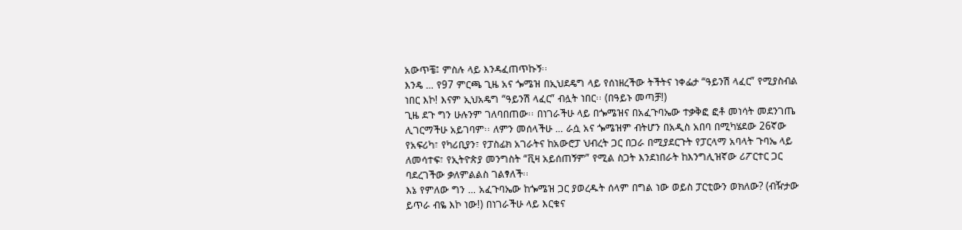አውጥቼ፤ ምስሉ ላይ እንዳፈጠጥኩኝ፡፡
እንዴ … የ97 ምርጫ ጊዜ አና ጐሜዝ በኢህደዴግ ላይ የሰነዘረችው ትችትና ነቀፌታ “ዓይንሽ ላፈር” የሚያስብል ነበር እኮ! እናም ኢህአዴግ “ዓይንሽ ላፈር” ብሏት ነበር፡፡ (በዓይኑ መጣቻ!)
ጊዜ ደጉ ግን ሁሉንም ገለባበጠው፡፡ በነገራችሁ ላይ በጐሜዝና በአፈጉባኤው ተቃቅፎ ፎቶ መነሳት መደንገጤ ሊገርማችሁ አይገባም፡፡ ለምን መሰላችሁ … ራሷ አና ጐሜዝም ብትሆን በአዲስ አበባ በሚካሄደው 26ኛው የአፍሪካ፣ የካሪቢያን፣ የፓስፊክ አገራትና ከአውሮፓ ህብረት ጋር በጋራ በሚያደርጉት የፓርላማ አባላት ጉባኤ ላይ ለመሳተፍ፣ የኢትዮጵያ መንግስት “ቪዛ አይሰጠኝም” የሚል ስጋት እንደነበራት ከእንግሊዝኛው ሪፖርተር ጋር ባደረገችው ቃለምልልስ ገልፃለች፡፡
እኔ የምለው ግን … አፈጉባኤው ከጐሜዝ ጋር ያወረዱት ሰላም በግል ነው ወይስ ፓርቲውን ወክለው? (ብዥታው ይጥራ ብዬ እኮ ነው!) በነገራችሁ ላይ እርቁና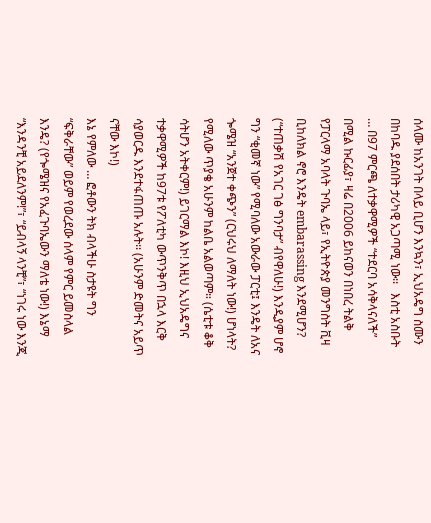ሰላሙ ከአንገት በላይ ቢሆን እንኳን፣ ኢህአዴግ ስሙን በከባዱ ያደሰበት ታሪካዊ አጋጣሚ ነው፡፡   እስቲ አስቡት … በ97 ምርጫ ለተቃዋሚዎች “ተደርባ አሳቅላናለች” በሚል ኩርፊያ፣ ዛሬ በ2006 ይከናወን በነበረ ትልቅ የፓርላማ አባላት ጉባኤ ላይ፣ የኢትዮጵያ መንግስት ቪዛ ቢከለክል ኖሮ እንዴት embarassing እንደሚሆን? (“ተጠቃሽ የአገር ገፅ ግንባታ” ብየዋለሁ!) እንዲያም ሆኖ ግን “ቂመኛ ነው” የሚባለው አውራው ፓርቲ፤ እንዴት ለአና ጐሜዝ “አንጀተ ቀጭን” (ርህሩህ ለማለት ነው!) ሆነላት? የሚለው ጥያቄ አሁንም ከልቤ አልወጣም። (ሴቲቱ ቆቅ ሳትሆን አትቀርም!) ይገርማል እኮ! እዚህ ኢህአዴግና ተቃዋሚዎች ከ97ቱ የፖለቲካ ውጥንቅጥ በኋላ እርቅ ሳያወርዱ እንደተፋጠጡ አሉት፡፡ (አሁንም ድመትና አይጥ ናቸው እኮ!)
እኔ የምለው … ፎቶውን ትክ ብላችሁ ስታዩት ግን “ፍቅራቸው” ወይም የወረደው ሰላም የምር ይመስላል እንዴ? (የጐሜዝና የአፈጉባኤውን ማለቴ ነው!) እኔማ “እንዳንቺ አይደለንም!”፣ “ይብላኝ ላንቺ”፣ “ነገሩ ነው እንጂ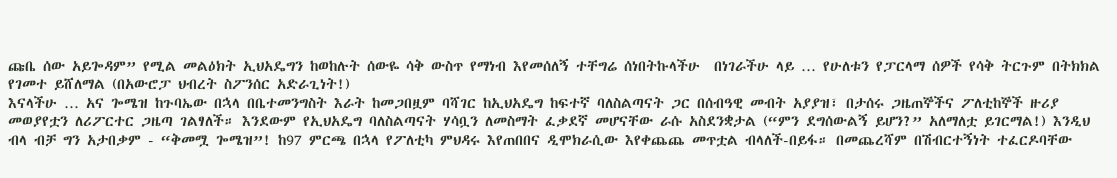ጩቤ ሰው አይጐዳም” የሚል መልዕክት ኢህአዴግን ከወከሉት ሰውዬ ሳቅ ውስጥ የማነብ እየመሰለኝ ተቸግሬ ሰነበትኩላችሁ  በነገራችሁ ላይ … የሁለቱን የፓርላማ ሰዎች የሳቅ ትርጉም በትክክል የገመተ ይሸለማል (በአውሮፓ ህብረት ስፖንሰር አድራጊነት!)
እናላችሁ … አና ጐሜዝ ከጉባኤው በኋላ በቤተመንግስት እራት ከመጋበዟም ባሻገር ከኢህአዴግ ከፍተኛ ባለስልጣናት ጋር በሰብዓዊ መብት አያያዝ፣ በታሰሩ ጋዜጠኞችና ፖለቲከኞች ዙሪያ መወያየቷን ለሪፖርተር ጋዜጣ ገልፃለች። እንደውም የኢህአዴግ ባለስልጣናት ሃሳቧን ለመስማት ፈቃደኛ መሆናቸው ራሱ አስደንቋታል (“ምን ደግሰውልኝ ይሆን?” አለማለቷ ይገርማል!) እንዲህ ብላ ብቻ ግን አታበቃም - “ቅመሟ ጐሜዝ”! ከ97 ምርጫ በኋላ የፖለቲካ ምህዳሩ እየጠበበና ዲሞክራሲው እየቀጨጨ መጥቷል ብላለች-በይፋ። በመጨረሻም በሽብርተኝነት ተፈርዶባቸው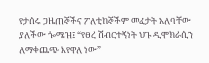የታሰሩ ጋዜጠኞችና ፖለቲከኞችም መፈታት አለባቸው ያለችው ጐሜዝ፤ “የፀረ ሽብርተኝነት ህጉ ዲሞክራሲን ለማቀጨጭ እየዋለ ነው”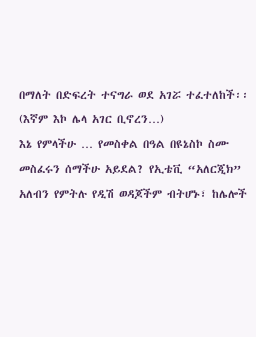በማለት በድፍረት ተናግራ ወደ አገሯ ተፈተለከች፡፡ (እኛም እኮ ሌላ አገር ቢኖረን…)
እኔ የምላችሁ … የመስቀል በዓል በዩኔስኮ ስሙ መስፈሩን ሰማችሁ አይደል? የኢቴቪ “አለርጂክ” አለብን የምትሉ የዲሽ ወዳጆችም ብትሆኑ፣ ከሌሎች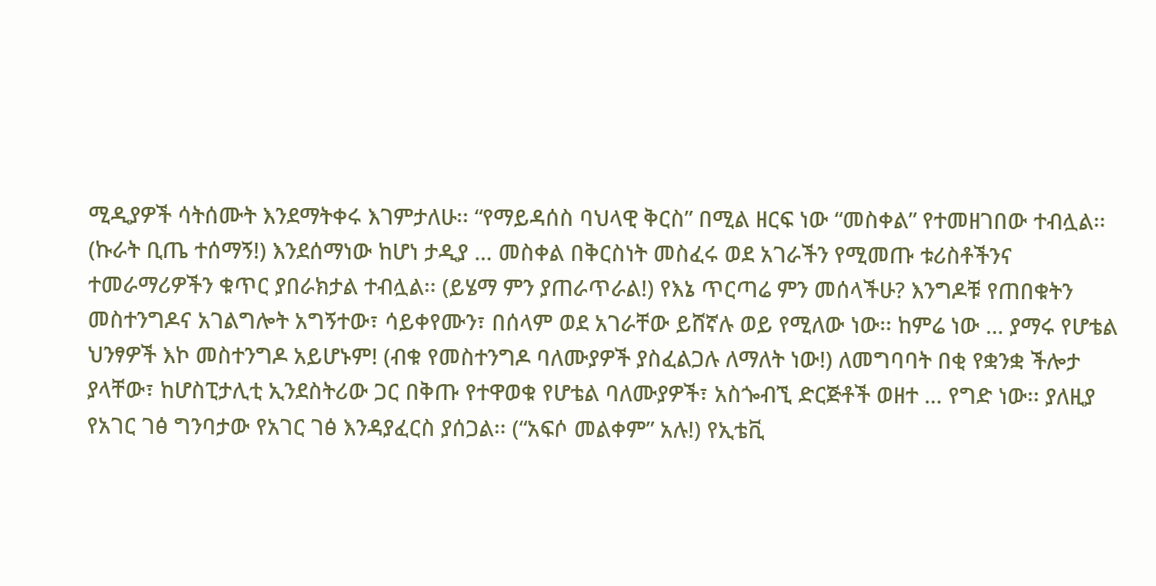ሚዲያዎች ሳትሰሙት እንደማትቀሩ እገምታለሁ፡፡ “የማይዳሰስ ባህላዊ ቅርስ” በሚል ዘርፍ ነው “መስቀል” የተመዘገበው ተብሏል፡፡ (ኩራት ቢጤ ተሰማኝ!) እንደሰማነው ከሆነ ታዲያ … መስቀል በቅርስነት መስፈሩ ወደ አገራችን የሚመጡ ቱሪስቶችንና ተመራማሪዎችን ቁጥር ያበራክታል ተብሏል፡፡ (ይሄማ ምን ያጠራጥራል!) የእኔ ጥርጣሬ ምን መሰላችሁ? እንግዶቹ የጠበቁትን መስተንግዶና አገልግሎት አግኝተው፣ ሳይቀየሙን፣ በሰላም ወደ አገራቸው ይሸኛሉ ወይ የሚለው ነው፡፡ ከምሬ ነው … ያማሩ የሆቴል ህንፃዎች እኮ መስተንግዶ አይሆኑም! (ብቁ የመስተንግዶ ባለሙያዎች ያስፈልጋሉ ለማለት ነው!) ለመግባባት በቂ የቋንቋ ችሎታ ያላቸው፣ ከሆስፒታሊቲ ኢንደስትሪው ጋር በቅጡ የተዋወቁ የሆቴል ባለሙያዎች፣ አስጐብኚ ድርጅቶች ወዘተ … የግድ ነው፡፡ ያለዚያ የአገር ገፅ ግንባታው የአገር ገፅ እንዳያፈርስ ያሰጋል፡፡ (“አፍሶ መልቀም” አሉ!) የኢቴቪ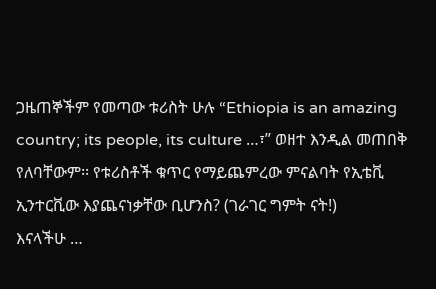ጋዜጠኞችም የመጣው ቱሪስት ሁሉ “Ethiopia is an amazing country; its people, its culture …፣” ወዘተ እንዲል መጠበቅ የለባቸውም፡፡ የቱሪስቶች ቁጥር የማይጨምረው ምናልባት የኢቴቪ ኢንተርቪው እያጨናነቃቸው ቢሆንስ? (ገራገር ግምት ናት!)
እናላችሁ …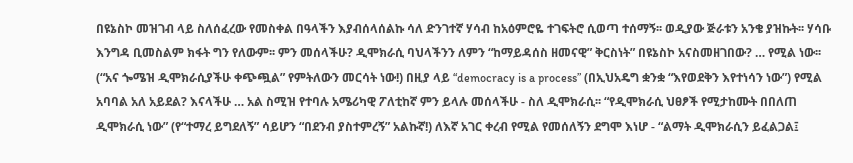በዩኔስኮ መዝገብ ላይ ስለሰፈረው የመስቀል በዓላችን እያብሰላሰልኩ ሳለ ድንገተኛ ሃሳብ ከአዕምሮዬ ተገፍትሮ ሲወጣ ተሰማኝ፡፡ ወዲያው ጅራቱን አንቄ ያዝኩት፡፡ ሃሳቡ እንግዳ ቢመስልም ክፋት ግን የለውም፡፡ ምን መሰላችሁ? ዲሞክራሲ ባህላችንን ለምን “ከማይዳሰስ ዘመናዊ” ቅርስነት” በዩኔስኮ አናስመዘገበው? … የሚል ነው፡፡
(“አና ጐሜዝ ዲሞክራሲያችሁ ቀጭጯል” የምትለውን መርሳት ነው!) በዚያ ላይ “democracy is a process” (በኢህአዴግ ቋንቋ “እየወደቅን እየተነሳን ነው”) የሚል አባባል አለ አይደል? እናላችሁ … አል ስሚዝ የተባሉ አሜሪካዊ ፖለቲከኛ ምን ይላሉ መሰላችሁ - ስለ ዲሞክራሲ፡፡ “የዲሞክራሲ ህፀፆች የሚታከሙት በበለጠ ዲሞክራሲ ነው” (የ“ተማረ ይግደለኝ” ሳይሆን “በደንብ ያስተምረኝ” አልኩኛ!) ለእኛ አገር ቀረብ የሚል የመሰለኝን ደግሞ እነሆ - “ልማት ዲሞክራሲን ይፈልጋል፤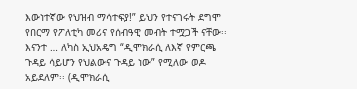እውነተኛው የህዝብ ማሳተፍያ!” ይህን የተናገሩት ደግሞ የበርማ የፖለቲካ መሪና የሰብዓዊ መብት ተሟጋች ናቸው፡፡
እናንተ … ለካስ ኢህአዴግ “ዲሞክራሲ ለእኛ የምርጫ ጉዳይ ሳይሆን የህልውና ጉዳይ ነው” የሚለው ወዶ አይደለም፡፡ (ዲሞክራሲ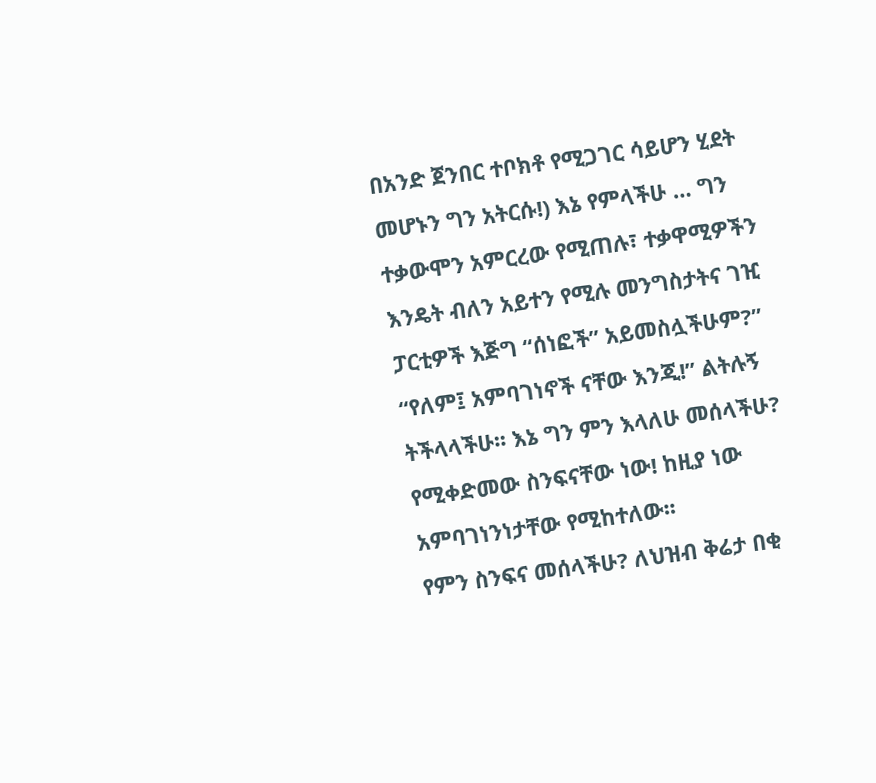በአንድ ጀንበር ተቦክቶ የሚጋገር ሳይሆን ሂደት መሆኑን ግን አትርሱ!) እኔ የምላችሁ … ግን ተቃውሞን አምርረው የሚጠሉ፣ ተቃዋሚዎችን እንዴት ብለን አይተን የሚሉ መንግስታትና ገዢ ፓርቲዎች እጅግ “ሰነፎች” አይመስሏችሁም?” “የለም፤ አምባገነኖች ናቸው እንጂ!” ልትሉኝ ትችላላችሁ፡፡ እኔ ግን ምን እላለሁ መሰላችሁ? የሚቀድመው ስንፍናቸው ነው! ከዚያ ነው አምባገነንነታቸው የሚከተለው፡፡
የምን ስንፍና መሰላችሁ? ለህዝብ ቅሬታ በቂ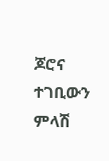ጆሮና ተገቢውን ምላሽ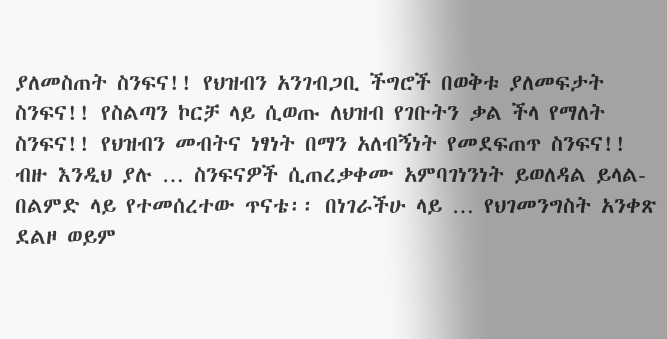ያለመስጠት ስንፍና!! የህዝብን አንገብጋቢ ችግሮች በወቅቱ ያለመፍታት ስንፍና!! የስልጣን ኮርቻ ላይ ሲወጡ ለህዝብ የገቡትን ቃል ችላ የማለት ስንፍና!! የህዝብን መብትና ነፃነት በማን አለብኝነት የመደፍጠጥ ስንፍና!! ብዙ እንዲህ ያሉ … ስንፍናዎች ሲጠረቃቀሙ አምባገነንነት ይወለዳል ይላል-በልምድ ላይ የተመሰረተው ጥናቴ፡፡ በነገራችሁ ላይ … የህገመንግስት አንቀጽ ደልዞ ወይም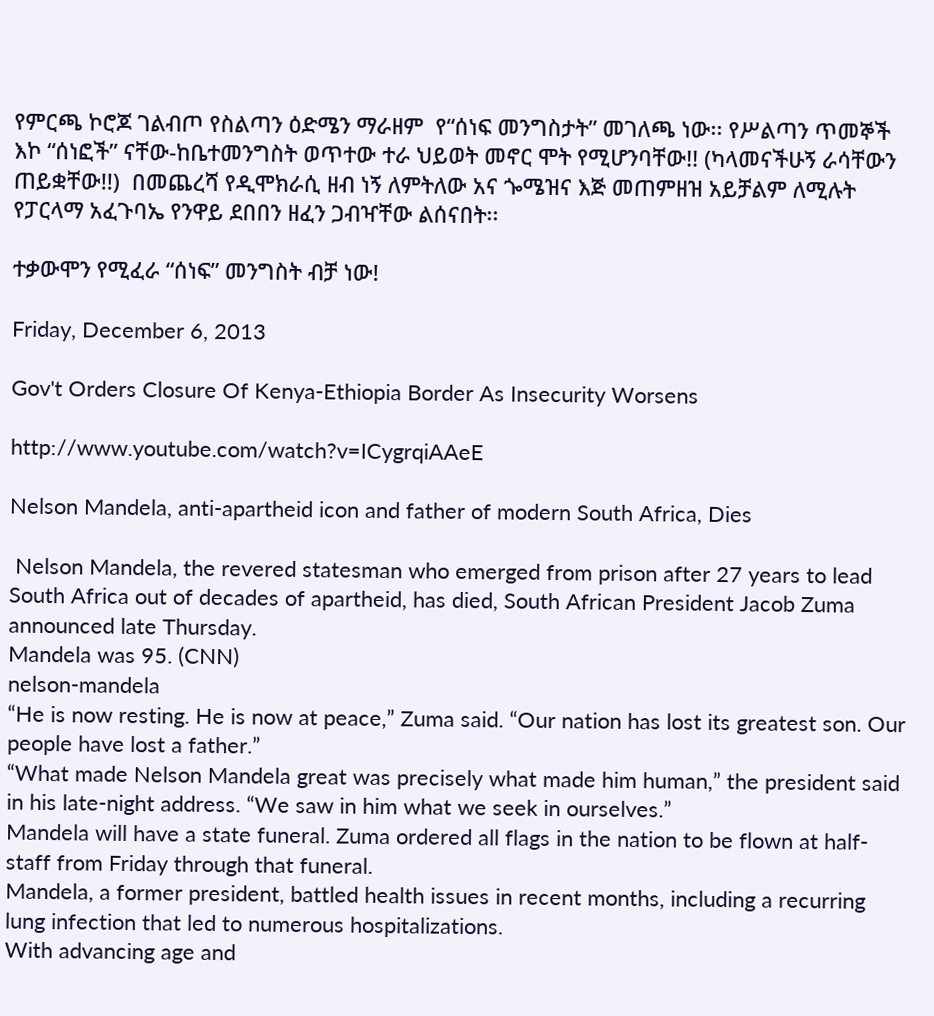የምርጫ ኮሮጆ ገልብጦ የስልጣን ዕድሜን ማራዘም  የ“ሰነፍ መንግስታት” መገለጫ ነው፡፡ የሥልጣን ጥመኞች እኮ “ሰነፎች” ናቸው-ከቤተመንግስት ወጥተው ተራ ህይወት መኖር ሞት የሚሆንባቸው!! (ካላመናችሁኝ ራሳቸውን ጠይቋቸው!!)  በመጨረሻ የዲሞክራሲ ዘብ ነኝ ለምትለው አና ጐሜዝና እጅ መጠምዘዝ አይቻልም ለሚሉት የፓርላማ አፈጉባኤ የንዋይ ደበበን ዘፈን ጋብዣቸው ልሰናበት፡፡

ተቃውሞን የሚፈራ “ሰነፍ” መንግስት ብቻ ነው!

Friday, December 6, 2013

Gov't Orders Closure Of Kenya-Ethiopia Border As Insecurity Worsens

http://www.youtube.com/watch?v=ICygrqiAAeE

Nelson Mandela, anti-apartheid icon and father of modern South Africa, Dies

 Nelson Mandela, the revered statesman who emerged from prison after 27 years to lead South Africa out of decades of apartheid, has died, South African President Jacob Zuma announced late Thursday.
Mandela was 95. (CNN)
nelson-mandela
“He is now resting. He is now at peace,” Zuma said. “Our nation has lost its greatest son. Our people have lost a father.”
“What made Nelson Mandela great was precisely what made him human,” the president said in his late-night address. “We saw in him what we seek in ourselves.”
Mandela will have a state funeral. Zuma ordered all flags in the nation to be flown at half-staff from Friday through that funeral.
Mandela, a former president, battled health issues in recent months, including a recurring lung infection that led to numerous hospitalizations.
With advancing age and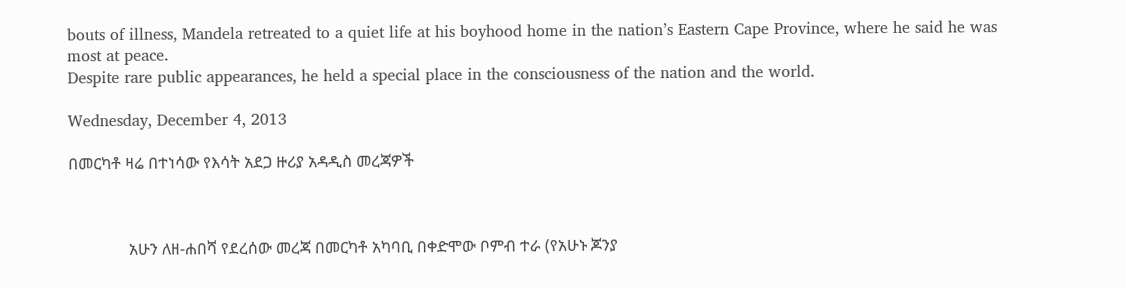bouts of illness, Mandela retreated to a quiet life at his boyhood home in the nation’s Eastern Cape Province, where he said he was most at peace.
Despite rare public appearances, he held a special place in the consciousness of the nation and the world.

Wednesday, December 4, 2013

በመርካቶ ዛሬ በተነሳው የእሳት አደጋ ዙሪያ አዳዲስ መረጃዎች



               አሁን ለዘ-ሐበሻ የደረሰው መረጃ በመርካቶ አካባቢ በቀድሞው ቦምብ ተራ (የአሁኑ ጆንያ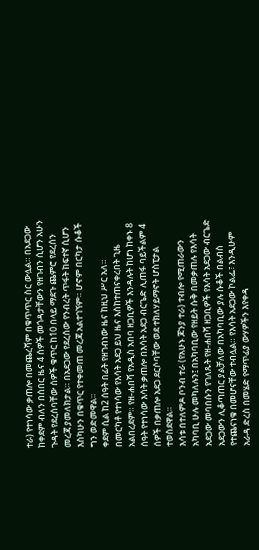ተራ) የተነሳው ቃጠሎ በመጨረሻም በቁጥጥር ስር ውሏል። በአደጋው ከቀደም ብለን በሰበር ዜና 4 ሰዎች መጎዳታቸውን የዘገብን ሲሆን አሁን ጉዳት የደረሰባቸው ሰዎች ቁጥር ከ10 በላይ ማደጉ ጨምሮ የደረሰን መረጃ ያመለክታል። በአደጋው የደረሰው የንብረት ጥፋት ከፍተኛ ሲሆን እስካሁን በቁጥር የተቀመጠ መረጃ አልተገኘም። ሆኖም በርካታ ሱቆች ግን ወድመዋል።
ቀደም ሲል ከ2 ሰዓት በፊት የዘገብነው ዜና ከዚህ ሥር አለ።
በመርካቶ የተነሳው የእሳት አደጋ ይህ ዜና እስከተጠናቀረበት ጊዜ አልበረደም። የዘ-ሐበሻ የአዲስ አበባ ዘጋቢዎች እንዳሉት ከሆነ ከቀኑ 8 ሰዓት የተነሳው እሳት ቃጠሎ በእሳት አደጋ ብርጌድ ሊጠፋ ባይችልም 4 ሰዎች በቃጠሎ አደጋ ደርሶባቸው ወደ ተክለሃይማኖት ሆስፒታል ተወስደዋል።
እሳቱ በተለምዶ ቦንብ ተራ (የአሁኑ ጆንያ ተራ) ተብሎ የሚጠራውን አካባቢ ሁሉ መካለሉን፤ በአካባቢው የዘይት ሱቅ በመቃጠሉ የእሳት አደጋው መባበሱን የገለጹት የዘ-ሐበሻ ዘጋቢዎች የእሳት አደጋው ብርጌድ አደጋውን ሊቆጣጠር ያልቻለው በአካባቢው ያሉ ሱቆች በልብስ የተጨናነቁ በመሆናቸው ተብሏል። የእሳት አደጋው ኮልፌ፣ እንዲሁም አራዳ ድረስ በመሄድ የማጥፊያ ውሃዎችን እየቀዳ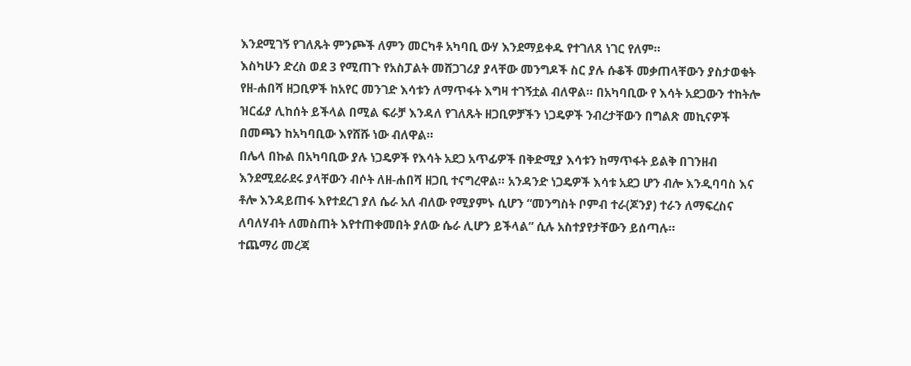እንደሚገኝ የገለጹት ምንጮች ለምን መርካቶ አካባቢ ውሃ እንደማይቀዱ የተገለጸ ነገር የለም።
እስካሁን ድረስ ወደ 3 የሚጠጉ የአስፓልት መሸጋገሪያ ያላቸው መንግዶች ስር ያሉ ሱቆች መቃጠላቸውን ያስታወቁት የዘ-ሐበሻ ዘጋቢዎች ከአየር መንገድ እሳቱን ለማጥፋት እግዛ ተገኝቷል ብለዋል። በአካባቢው የ እሳት አደጋውን ተከትሎ ዝርፊያ ሊከሰት ይችላል በሚል ፍራቻ እንዳለ የገለጹት ዘጋቢዎቻችን ነጋዴዎች ንብረታቸውን በግልጽ መኪናዎች በመጫን ከአካባቢው እየሸሹ ነው ብለዋል።
በሌላ በኩል በአካባቢው ያሉ ነጋዴዎች የእሳት አደጋ አጥፊዎች በቅድሚያ እሳቱን ከማጥፋት ይልቅ በገንዘብ እንደሚደራደሩ ያላቸውን ብሶት ለዘ-ሐበሻ ዘጋቢ ተናግረዋል። አንዳንድ ነጋዴዎች እሳቱ አደጋ ሆን ብሎ እንዲባባስ እና ቶሎ እንዳይጠፋ እየተደረገ ያለ ሴራ አለ ብለው የሚያምኑ ሲሆን “መንግስት ቦምብ ተራ(ጆንያ) ተራን ለማፍረስና ለባለሃብት ለመስጠት እየተጠቀመበት ያለው ሴራ ሊሆን ይችላል” ሲሉ አስተያየታቸውን ይሰጣሉ።
ተጨማሪ መረጃ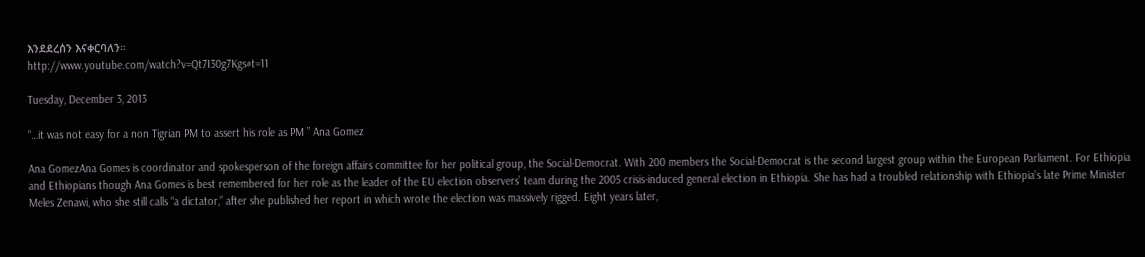እንደደረሰን እናቀርባለን።
http://www.youtube.com/watch?v=Qt7I30g7Kgs#t=11

Tuesday, December 3, 2013

“…it was not easy for a non Tigrian PM to assert his role as PM ” Ana Gomez

Ana GomezAna Gomes is coordinator and spokesperson of the foreign affairs committee for her political group, the Social-Democrat. With 200 members the Social-Democrat is the second largest group within the European Parliament. For Ethiopia and Ethiopians though Ana Gomes is best remembered for her role as the leader of the EU election observers’ team during the 2005 crisis-induced general election in Ethiopia. She has had a troubled relationship with Ethiopia’s late Prime Minister Meles Zenawi, who she still calls “a dictator,” after she published her report in which wrote the election was massively rigged. Eight years later,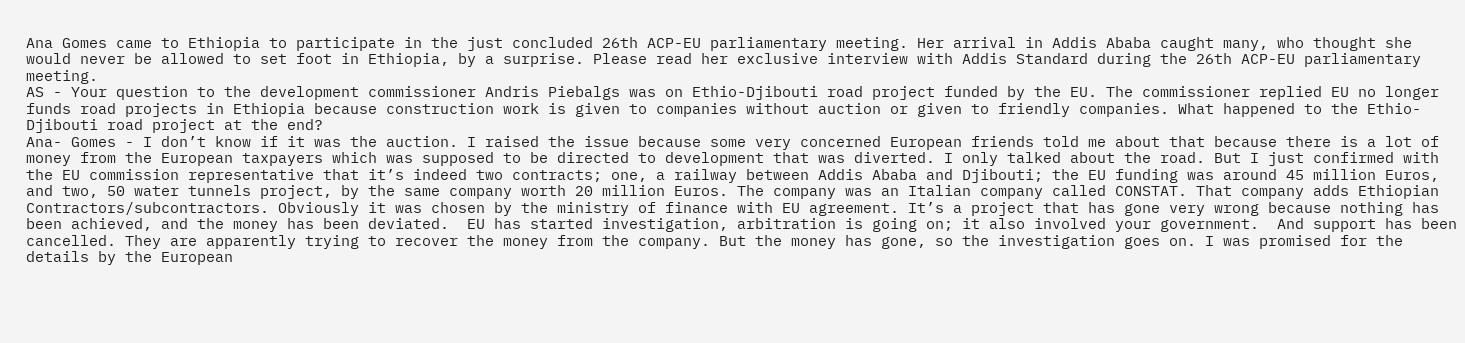Ana Gomes came to Ethiopia to participate in the just concluded 26th ACP-EU parliamentary meeting. Her arrival in Addis Ababa caught many, who thought she would never be allowed to set foot in Ethiopia, by a surprise. Please read her exclusive interview with Addis Standard during the 26th ACP-EU parliamentary meeting.
AS - Your question to the development commissioner Andris Piebalgs was on Ethio-Djibouti road project funded by the EU. The commissioner replied EU no longer funds road projects in Ethiopia because construction work is given to companies without auction or given to friendly companies. What happened to the Ethio-Djibouti road project at the end?
Ana- Gomes - I don’t know if it was the auction. I raised the issue because some very concerned European friends told me about that because there is a lot of money from the European taxpayers which was supposed to be directed to development that was diverted. I only talked about the road. But I just confirmed with the EU commission representative that it’s indeed two contracts; one, a railway between Addis Ababa and Djibouti; the EU funding was around 45 million Euros, and two, 50 water tunnels project, by the same company worth 20 million Euros. The company was an Italian company called CONSTAT. That company adds Ethiopian Contractors/subcontractors. Obviously it was chosen by the ministry of finance with EU agreement. It’s a project that has gone very wrong because nothing has been achieved, and the money has been deviated.  EU has started investigation, arbitration is going on; it also involved your government.  And support has been cancelled. They are apparently trying to recover the money from the company. But the money has gone, so the investigation goes on. I was promised for the details by the European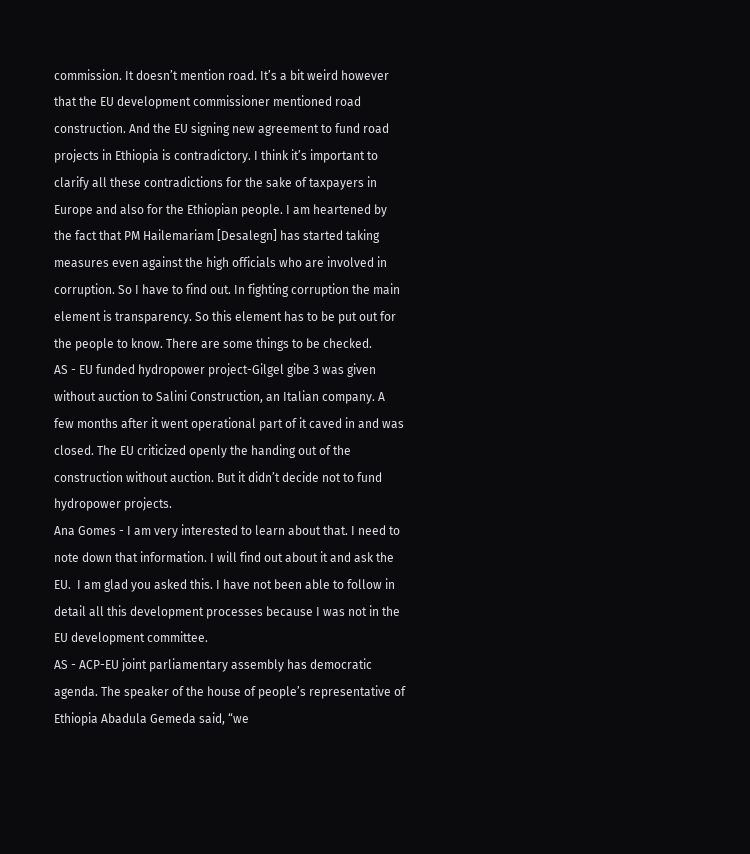commission. It doesn’t mention road. It’s a bit weird however that the EU development commissioner mentioned road construction. And the EU signing new agreement to fund road projects in Ethiopia is contradictory. I think it’s important to clarify all these contradictions for the sake of taxpayers in Europe and also for the Ethiopian people. I am heartened by the fact that PM Hailemariam [Desalegn] has started taking measures even against the high officials who are involved in corruption. So I have to find out. In fighting corruption the main element is transparency. So this element has to be put out for the people to know. There are some things to be checked.
AS - EU funded hydropower project-Gilgel gibe 3 was given without auction to Salini Construction, an Italian company. A few months after it went operational part of it caved in and was closed. The EU criticized openly the handing out of the construction without auction. But it didn’t decide not to fund hydropower projects.
Ana Gomes - I am very interested to learn about that. I need to note down that information. I will find out about it and ask the EU.  I am glad you asked this. I have not been able to follow in detail all this development processes because I was not in the EU development committee.
AS - ACP-EU joint parliamentary assembly has democratic agenda. The speaker of the house of people’s representative of Ethiopia Abadula Gemeda said, “we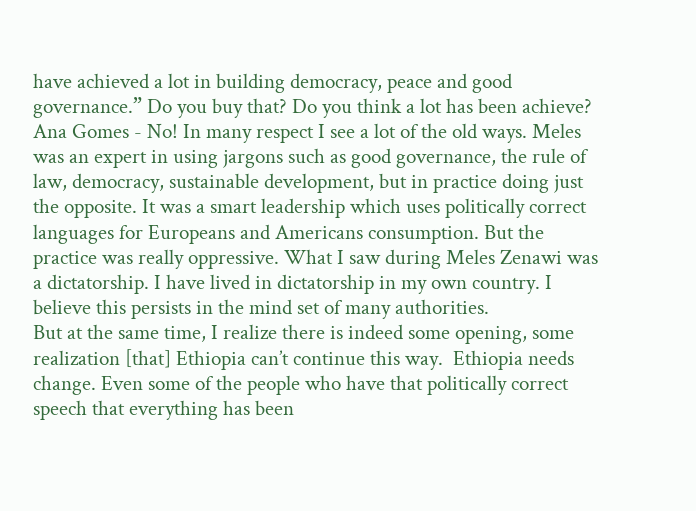have achieved a lot in building democracy, peace and good governance.” Do you buy that? Do you think a lot has been achieve?
Ana Gomes - No! In many respect I see a lot of the old ways. Meles was an expert in using jargons such as good governance, the rule of law, democracy, sustainable development, but in practice doing just the opposite. It was a smart leadership which uses politically correct languages for Europeans and Americans consumption. But the practice was really oppressive. What I saw during Meles Zenawi was a dictatorship. I have lived in dictatorship in my own country. I believe this persists in the mind set of many authorities.
But at the same time, I realize there is indeed some opening, some realization [that] Ethiopia can’t continue this way.  Ethiopia needs change. Even some of the people who have that politically correct speech that everything has been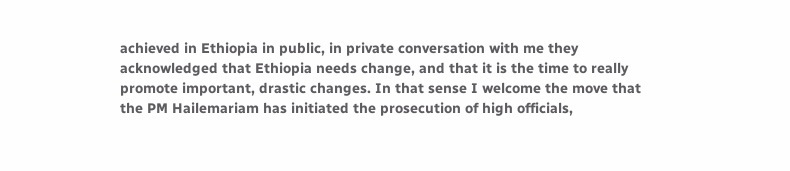achieved in Ethiopia in public, in private conversation with me they acknowledged that Ethiopia needs change, and that it is the time to really promote important, drastic changes. In that sense I welcome the move that the PM Hailemariam has initiated the prosecution of high officials,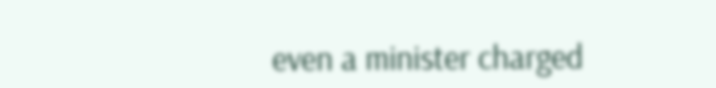even a minister charged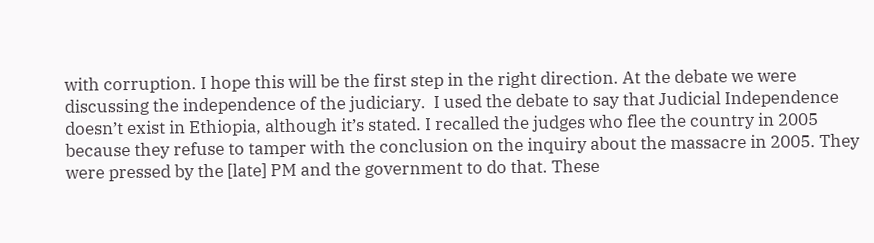with corruption. I hope this will be the first step in the right direction. At the debate we were discussing the independence of the judiciary.  I used the debate to say that Judicial Independence doesn’t exist in Ethiopia, although it’s stated. I recalled the judges who flee the country in 2005 because they refuse to tamper with the conclusion on the inquiry about the massacre in 2005. They were pressed by the [late] PM and the government to do that. These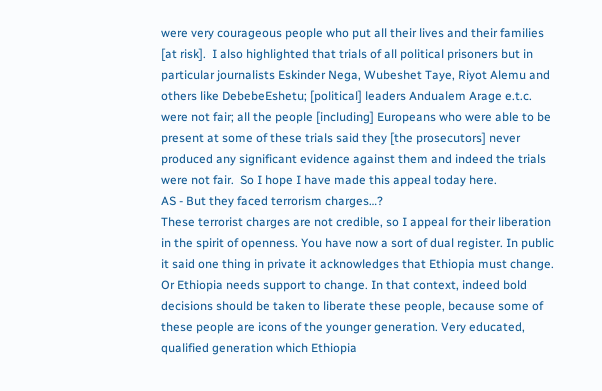were very courageous people who put all their lives and their families [at risk].  I also highlighted that trials of all political prisoners but in particular journalists Eskinder Nega, Wubeshet Taye, Riyot Alemu and others like DebebeEshetu; [political] leaders Andualem Arage e.t.c. were not fair; all the people [including] Europeans who were able to be present at some of these trials said they [the prosecutors] never produced any significant evidence against them and indeed the trials were not fair.  So I hope I have made this appeal today here.
AS - But they faced terrorism charges…?
These terrorist charges are not credible, so I appeal for their liberation in the spirit of openness. You have now a sort of dual register. In public it said one thing in private it acknowledges that Ethiopia must change. Or Ethiopia needs support to change. In that context, indeed bold decisions should be taken to liberate these people, because some of these people are icons of the younger generation. Very educated, qualified generation which Ethiopia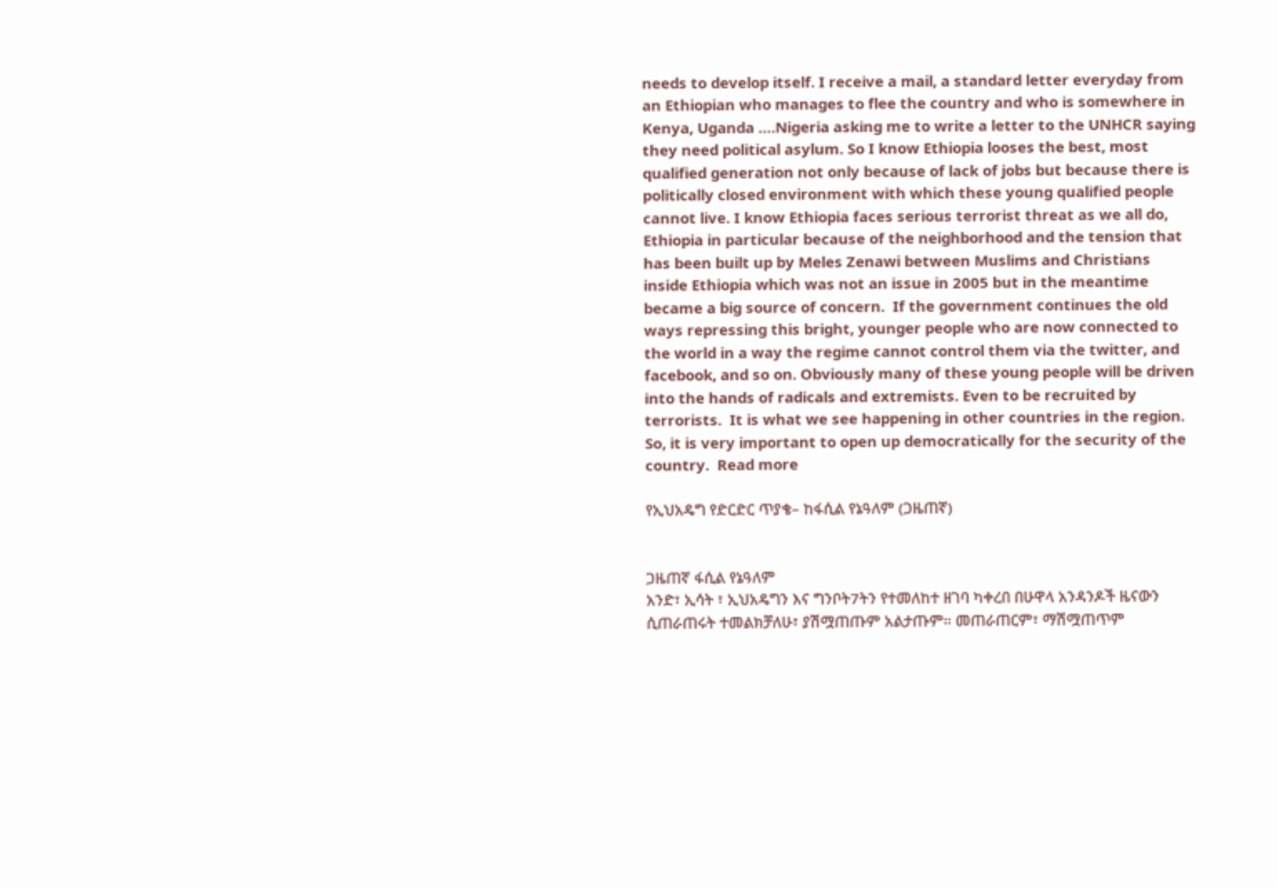needs to develop itself. I receive a mail, a standard letter everyday from an Ethiopian who manages to flee the country and who is somewhere in Kenya, Uganda ….Nigeria asking me to write a letter to the UNHCR saying they need political asylum. So I know Ethiopia looses the best, most qualified generation not only because of lack of jobs but because there is politically closed environment with which these young qualified people cannot live. I know Ethiopia faces serious terrorist threat as we all do, Ethiopia in particular because of the neighborhood and the tension that has been built up by Meles Zenawi between Muslims and Christians inside Ethiopia which was not an issue in 2005 but in the meantime became a big source of concern.  If the government continues the old ways repressing this bright, younger people who are now connected to the world in a way the regime cannot control them via the twitter, and facebook, and so on. Obviously many of these young people will be driven into the hands of radicals and extremists. Even to be recruited by terrorists.  It is what we see happening in other countries in the region. So, it is very important to open up democratically for the security of the country.  Read more

የኢህአዴግ የድርድር ጥያቄ– ከፋሲል የኔዓለም (ጋዜጠኛ)


ጋዜጠኛ ፋሲል የኔዓለም
አንድ፣ ኢሳት ፣ ኢህአዴግን እና ግንቦት7ትን የተመለከተ ዘገባ ካቀረበ በሁዋላ አንዳንዶች ዜናውን ሲጠራጠሩት ተመልክቻለሁ፣ ያሽሟጠጡም አልታጡም። መጠራጠርም፣ ማሽሟጠጥም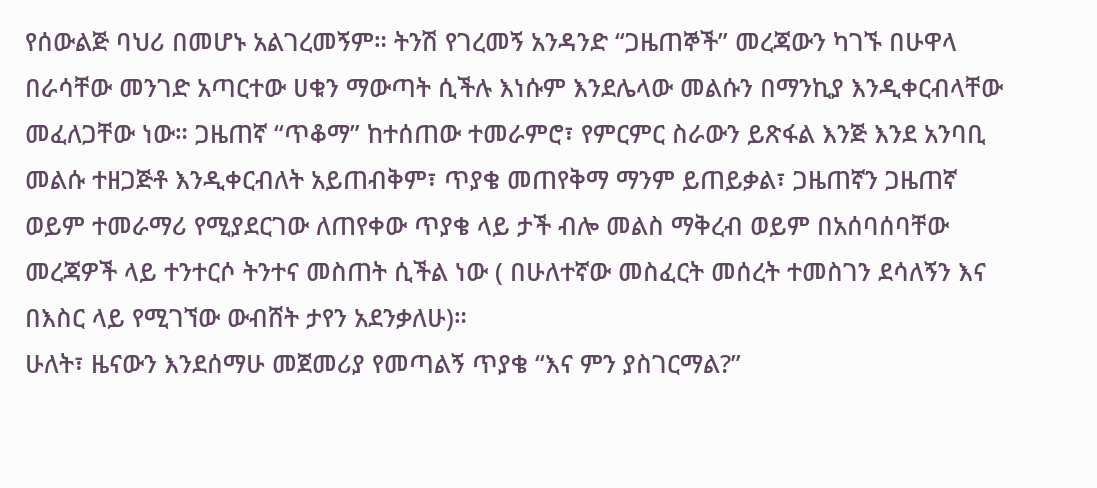የሰውልጅ ባህሪ በመሆኑ አልገረመኝም። ትንሽ የገረመኝ አንዳንድ “ጋዜጠኞች” መረጃውን ካገኙ በሁዋላ በራሳቸው መንገድ አጣርተው ሀቁን ማውጣት ሲችሉ እነሱም እንደሌላው መልሱን በማንኪያ እንዲቀርብላቸው መፈለጋቸው ነው። ጋዜጠኛ “ጥቆማ” ከተሰጠው ተመራምሮ፣ የምርምር ስራውን ይጽፋል እንጅ እንደ አንባቢ መልሱ ተዘጋጅቶ እንዲቀርብለት አይጠብቅም፣ ጥያቄ መጠየቅማ ማንም ይጠይቃል፣ ጋዜጠኛን ጋዜጠኛ ወይም ተመራማሪ የሚያደርገው ለጠየቀው ጥያቄ ላይ ታች ብሎ መልስ ማቅረብ ወይም በአሰባሰባቸው መረጃዎች ላይ ተንተርሶ ትንተና መስጠት ሲችል ነው ( በሁለተኛው መስፈርት መሰረት ተመስገን ደሳለኝን እና በእስር ላይ የሚገኘው ውብሸት ታየን አደንቃለሁ)።
ሁለት፣ ዜናውን እንደሰማሁ መጀመሪያ የመጣልኝ ጥያቄ “እና ምን ያስገርማል?”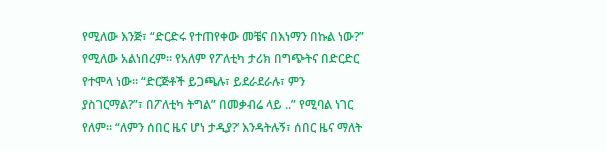የሚለው እንጅ፣ “ድርድሩ የተጠየቀው መቼና በእነማን በኩል ነው?” የሚለው አልነበረም። የአለም የፖለቲካ ታሪክ በግጭትና በድርድር የተሞላ ነው። “ድርጅቶች ይጋጫሉ፣ ይደራደራሉ፣ ምን ያስገርማል?”፣ በፖለቲካ ትግል” በመቃብሬ ላይ ..” የሚባል ነገር የለም። “ለምን ሰበር ዜና ሆነ ታዲያ?’ እንዳትሉኝ፣ ሰበር ዜና ማለት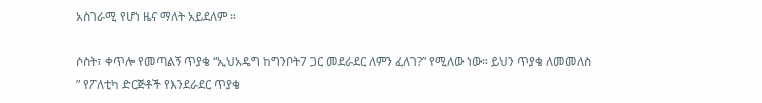አስገራሚ የሆነ ዜና ማለት አይደለም ።

ሶስት፣ ቀጥሎ የመጣልኝ ጥያቄ “ኢህአዴግ ከግንቦት7 ጋር መደራደር ለምን ፈለገ?” የሚለው ነው። ይህን ጥያቄ ለመመለስ ” የፖለቲካ ድርጅቶች የእንደራደር ጥያቄ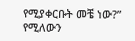የሚያቀርቡት መቼ ነው?” የሚለውን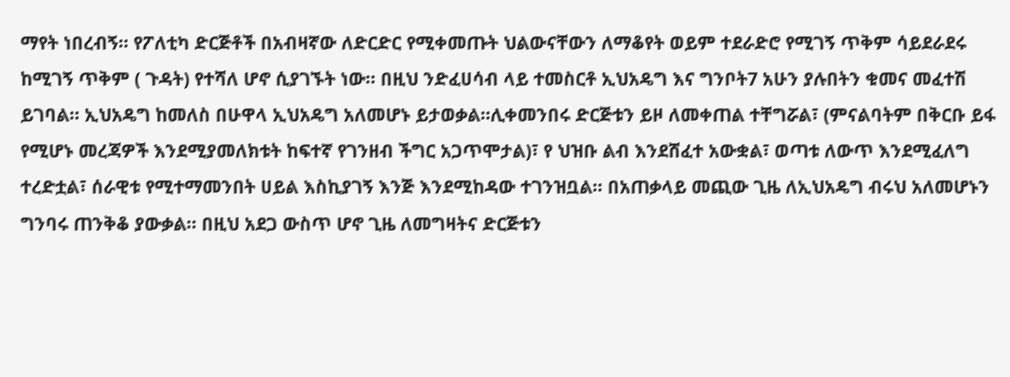ማየት ነበረብኝ። የፖለቲካ ድርጅቶች በአብዛኛው ለድርድር የሚቀመጡት ህልውናቸውን ለማቆየት ወይም ተደራድሮ የሚገኝ ጥቅም ሳይደራደሩ ከሚገኝ ጥቅም ( ጉዳት) የተሻለ ሆኖ ሲያገኙት ነው። በዚህ ንድፈሀሳብ ላይ ተመስርቶ ኢህአዴግ እና ግንቦት7 አሁን ያሉበትን ቁመና መፈተሽ ይገባል። ኢህአዴግ ከመለስ በሁዋላ ኢህአዴግ አለመሆኑ ይታወቃል።ሊቀመንበሩ ድርጅቱን ይዞ ለመቀጠል ተቸግሯል፣ (ምናልባትም በቅርቡ ይፋ የሚሆኑ መረጃዎች እንደሚያመለክቱት ከፍተኛ የገንዘብ ችግር አጋጥሞታል)፣ የ ህዝቡ ልብ እንደሸፈተ አውቋል፣ ወጣቱ ለውጥ እንደሚፈለግ ተረድቷል፣ ሰራዊቱ የሚተማመንበት ሀይል እስኪያገኝ እንጅ እንደሚከዳው ተገንዝቧል። በአጠቃላይ መጪው ጊዜ ለኢህአዴግ ብሩህ አለመሆኑን ግንባሩ ጠንቅቆ ያውቃል። በዚህ አደጋ ውስጥ ሆኖ ጊዜ ለመግዛትና ድርጅቱን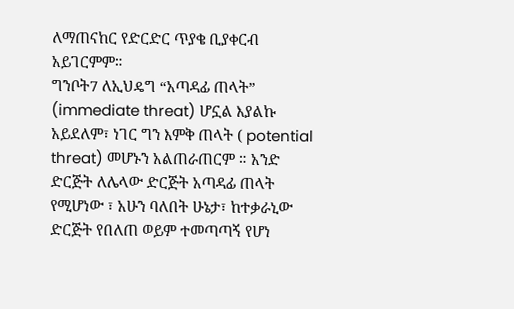ለማጠናከር የድርድር ጥያቄ ቢያቀርብ አይገርምም።
ግንቦት7 ለኢህዴግ “አጣዳፊ ጠላት” (immediate threat) ሆኗል እያልኩ አይደለም፣ ነገር ግን እምቅ ጠላት ( potential threat) መሆኑን አልጠራጠርም ። አንድ ድርጅት ለሌላው ድርጅት አጣዳፊ ጠላት የሚሆነው ፣ አሁን ባለበት ሁኔታ፣ ከተቃራኒው ድርጅት የበለጠ ወይም ተመጣጣኝ የሆነ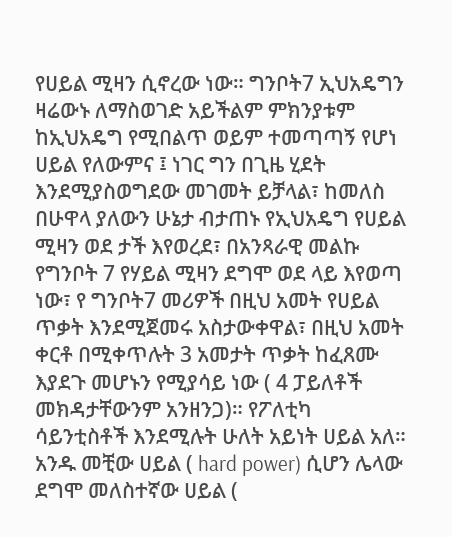የሀይል ሚዛን ሲኖረው ነው። ግንቦት7 ኢህአዴግን ዛሬውኑ ለማስወገድ አይችልም ምክንያቱም ከኢህአዴግ የሚበልጥ ወይም ተመጣጣኝ የሆነ ሀይል የለውምና ፤ ነገር ግን በጊዜ ሂደት እንደሚያስወግደው መገመት ይቻላል፣ ከመለስ በሁዋላ ያለውን ሁኔታ ብታጠኑ የኢህአዴግ የሀይል ሚዛን ወደ ታች እየወረደ፣ በአንጻራዊ መልኩ የግንቦት 7 የሃይል ሚዛን ደግሞ ወደ ላይ እየወጣ ነው፣ የ ግንቦት7 መሪዎች በዚህ አመት የሀይል ጥቃት እንደሚጀመሩ አስታውቀዋል፣ በዚህ አመት ቀርቶ በሚቀጥሉት 3 አመታት ጥቃት ከፈጸሙ እያደጉ መሆኑን የሚያሳይ ነው ( 4 ፓይለቶች መክዳታቸውንም አንዘንጋ)። የፖለቲካ ሳይንቲስቶች እንደሚሉት ሁለት አይነት ሀይል አለ። አንዱ መቺው ሀይል ( hard power) ሲሆን ሌላው ደግሞ መለስተኛው ሀይል (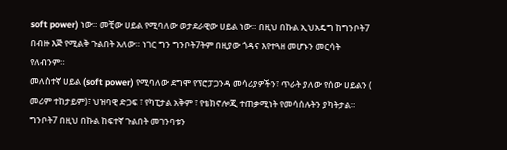soft power) ነው። መቺው ሀይል የሚባለው ወታደራዊው ሀይል ነው። በዚህ በኩል ኢህአዴግ ከግንቦት7 በብዙ እጅ የሚልቅ ጉልበት አለው። ነገር ግን ግንቦት7ትም በዚያው ጎዳና እየተጓዘ መሆኑን መርሳት የለብንም።
መለስተኛ ሀይል (soft power) የሚባለው ደግሞ የፕሮፓጋንዳ መሳሪያዎችን፣ ጥራት ያለው የሰው ሀይልን ( መሪም ተከታይም)፣ ህዝባዊ ድጋፍ ፣ የካፒታል አቅም ፣ የቴክኖሎጂ ተጠቃሚነት የመሳሰሉትን ያካትታል። ግንቦት7 በዚህ በኩል ከፍተኛ ጉልበት መገንባቱን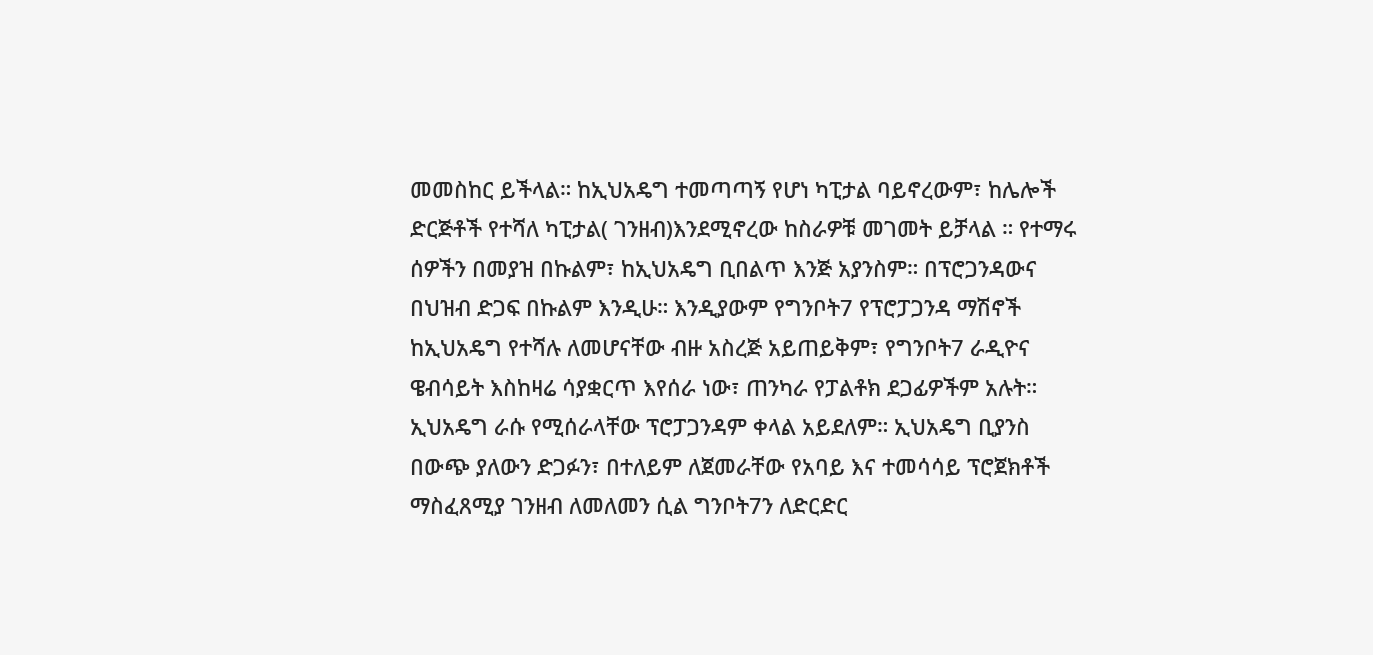መመስከር ይችላል። ከኢህአዴግ ተመጣጣኝ የሆነ ካፒታል ባይኖረውም፣ ከሌሎች ድርጅቶች የተሻለ ካፒታል( ገንዘብ)እንደሚኖረው ከስራዎቹ መገመት ይቻላል ። የተማሩ ሰዎችን በመያዝ በኩልም፣ ከኢህአዴግ ቢበልጥ እንጅ አያንስም። በፕሮጋንዳውና በህዝብ ድጋፍ በኩልም እንዲሁ። እንዲያውም የግንቦት7 የፕሮፓጋንዳ ማሽኖች ከኢህአዴግ የተሻሉ ለመሆናቸው ብዙ አስረጅ አይጠይቅም፣ የግንቦት7 ራዲዮና ዌብሳይት እስከዛሬ ሳያቋርጥ እየሰራ ነው፣ ጠንካራ የፓልቶክ ደጋፊዎችም አሉት። ኢህአዴግ ራሱ የሚሰራላቸው ፕሮፓጋንዳም ቀላል አይደለም። ኢህአዴግ ቢያንስ በውጭ ያለውን ድጋፉን፣ በተለይም ለጀመራቸው የአባይ እና ተመሳሳይ ፕሮጀክቶች ማስፈጸሚያ ገንዘብ ለመለመን ሲል ግንቦት7ን ለድርድር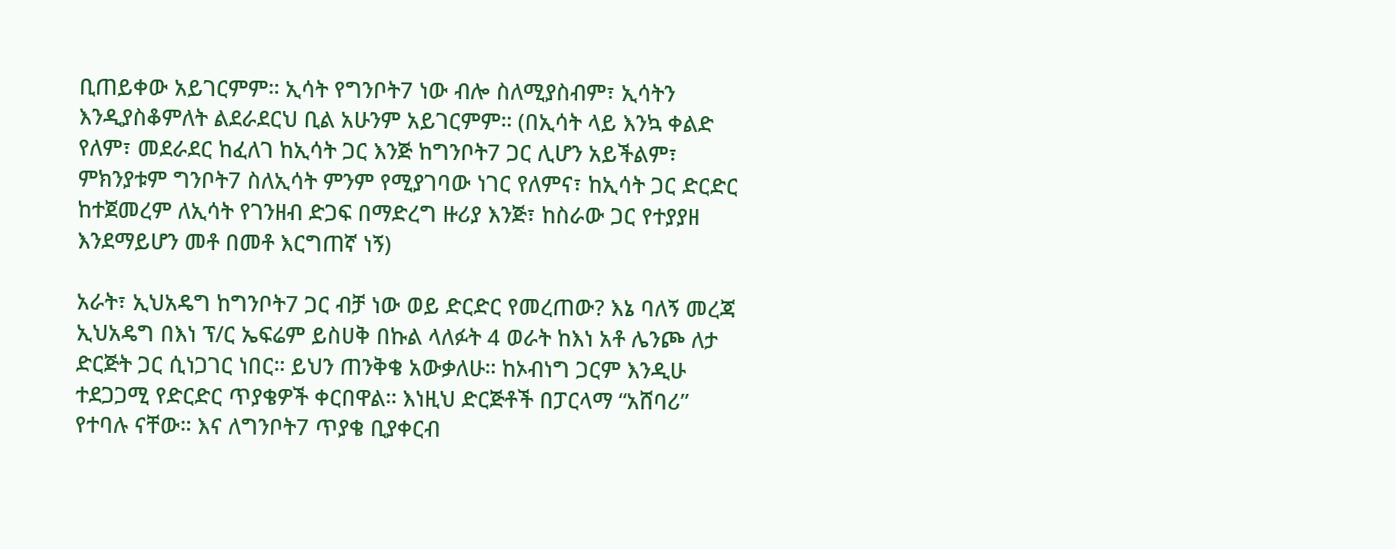ቢጠይቀው አይገርምም። ኢሳት የግንቦት7 ነው ብሎ ስለሚያስብም፣ ኢሳትን እንዲያስቆምለት ልደራደርህ ቢል አሁንም አይገርምም። (በኢሳት ላይ እንኳ ቀልድ የለም፣ መደራደር ከፈለገ ከኢሳት ጋር እንጅ ከግንቦት7 ጋር ሊሆን አይችልም፣ ምክንያቱም ግንቦት7 ስለኢሳት ምንም የሚያገባው ነገር የለምና፣ ከኢሳት ጋር ድርድር ከተጀመረም ለኢሳት የገንዘብ ድጋፍ በማድረግ ዙሪያ እንጅ፣ ከስራው ጋር የተያያዘ እንደማይሆን መቶ በመቶ እርግጠኛ ነኝ)

አራት፣ ኢህአዴግ ከግንቦት7 ጋር ብቻ ነው ወይ ድርድር የመረጠው? እኔ ባለኝ መረጃ ኢህአዴግ በእነ ፕ/ር ኤፍሬም ይስሀቅ በኩል ላለፉት 4 ወራት ከእነ አቶ ሌንጮ ለታ ድርጅት ጋር ሲነጋገር ነበር። ይህን ጠንቅቄ አውቃለሁ። ከኦብነግ ጋርም እንዲሁ ተደጋጋሚ የድርድር ጥያቄዎች ቀርበዋል። እነዚህ ድርጅቶች በፓርላማ “አሸባሪ” የተባሉ ናቸው። እና ለግንቦት7 ጥያቄ ቢያቀርብ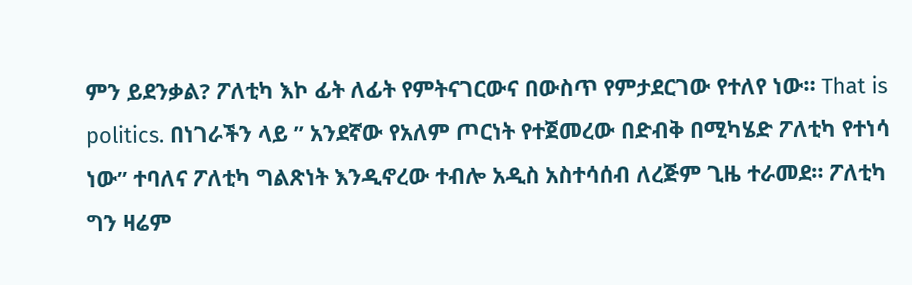ምን ይደንቃል? ፖለቲካ እኮ ፊት ለፊት የምትናገርውና በውስጥ የምታደርገው የተለየ ነው። That is politics. በነገራችን ላይ ” አንደኛው የአለም ጦርነት የተጀመረው በድብቅ በሚካሄድ ፖለቲካ የተነሳ ነው” ተባለና ፖለቲካ ግልጽነት እንዲኖረው ተብሎ አዲስ አስተሳሰብ ለረጅም ጊዜ ተራመደ። ፖለቲካ ግን ዛሬም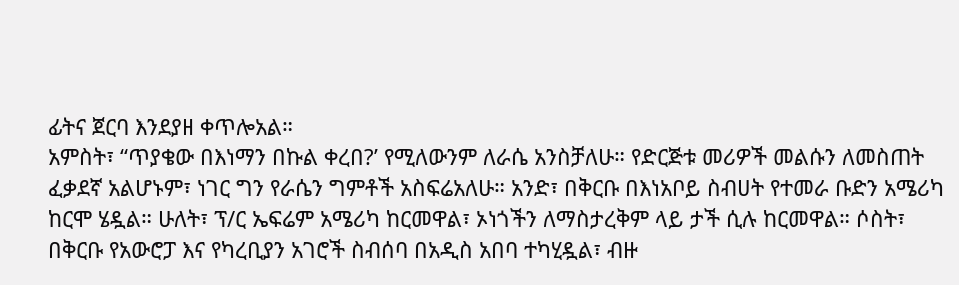ፊትና ጀርባ እንደያዘ ቀጥሎአል።
አምስት፣ “ጥያቄው በእነማን በኩል ቀረበ?’ የሚለውንም ለራሴ አንስቻለሁ። የድርጅቱ መሪዎች መልሱን ለመስጠት ፈቃደኛ አልሆኑም፣ ነገር ግን የራሴን ግምቶች አስፍሬአለሁ። አንድ፣ በቅርቡ በእነአቦይ ስብሀት የተመራ ቡድን አሜሪካ ከርሞ ሄዷል። ሁለት፣ ፕ/ር ኤፍሬም አሜሪካ ከርመዋል፣ ኦነጎችን ለማስታረቅም ላይ ታች ሲሉ ከርመዋል። ሶስት፣ በቅርቡ የአውሮፓ እና የካረቢያን አገሮች ስብሰባ በአዲስ አበባ ተካሂዷል፣ ብዙ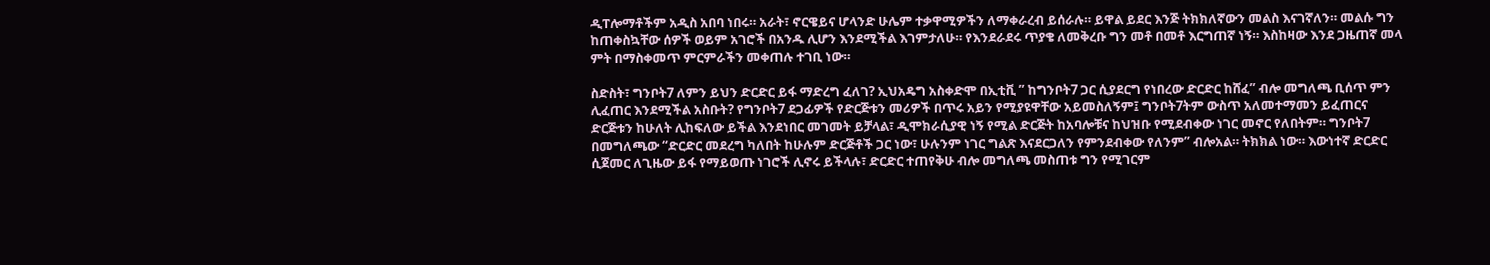ዲፐሎማቶችም አዲስ አበባ ነበሩ። አራት፣ ኖርዌይና ሆላንድ ሁሌም ተቃዋሚዎችን ለማቀራረብ ይሰራሉ። ይዋል ይደር እንጅ ትክክለኛውን መልስ እናገኛለን። መልሱ ግን ከጠቀስኳቸው ሰዎች ወይም አገሮች በአንዱ ሊሆን እንደሚችል እገምታለሁ። የእንደራደሩ ጥያቄ ለመቅረቡ ግን መቶ በመቶ እርግጠኛ ነኝ። እስከዛው እንደ ጋዜጠኛ መላ ምት በማስቀመጥ ምርምራችን መቀጠሉ ተገቢ ነው።

ስድስት፣ ግንቦት7 ለምን ይህን ድርድር ይፋ ማድረግ ፈለገ? ኢህአዴግ አስቀድሞ በኢቲቪ ” ከግንቦት7 ጋር ሲያደርግ የነበረው ድርድር ከሸፈ” ብሎ መግለጫ ቢሰጥ ምን ሊፈጠር እንደሚችል አስቡት? የግንቦት7 ደጋፊዎች የድርጅቱን መሪዎች በጥሩ አይን የሚያዩዋቸው አይመስለኝም፤ ግንቦት7ትም ውስጥ አለመተማመን ይፈጠርና ድርጅቱን ከሁለት ሊከፍለው ይችል እንደነበር መገመት ይቻላል፣ ዲሞክራሲያዊ ነኝ የሚል ድርጅት ከአባሎቹና ከህዝቡ የሚደብቀው ነገር መኖር የለበትም። ግንቦት7 በመግለጫው “ድርድር መደረግ ካለበት ከሁሉም ድርጅቶች ጋር ነው፣ ሁሉንም ነገር ግልጽ እናደርጋለን የምንደብቀው የለንም” ብሎአል። ትክክል ነው። እውነተኛ ድርድር ሲጀመር ለጊዜው ይፋ የማይወጡ ነገሮች ሊኖሩ ይችላሉ፣ ድርድር ተጠየቅሁ ብሎ መግለጫ መስጠቱ ግን የሚገርም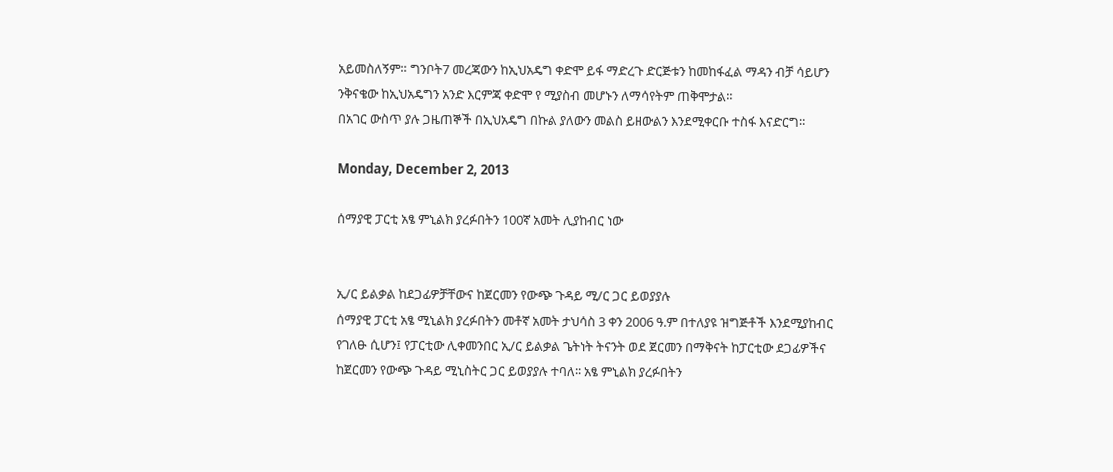አይመስለኝም። ግንቦት7 መረጃውን ከኢህአዴግ ቀድሞ ይፋ ማድረጉ ድርጅቱን ከመከፋፈል ማዳን ብቻ ሳይሆን ንቅናቄው ከኢህአዴግን አንድ እርምጃ ቀድሞ የ ሚያስብ መሆኑን ለማሳየትም ጠቅሞታል።
በአገር ውስጥ ያሉ ጋዜጠኞች በኢህአዴግ በኩል ያለውን መልስ ይዘውልን እንደሚቀርቡ ተስፋ እናድርግ።

Monday, December 2, 2013

ሰማያዊ ፓርቲ አፄ ምኒልክ ያረፉበትን 100ኛ አመት ሊያከብር ነው


ኢ/ር ይልቃል ከደጋፊዎቻቸውና ከጀርመን የውጭ ጉዳይ ሚ/ር ጋር ይወያያሉ
ሰማያዊ ፓርቲ አፄ ሚኒልክ ያረፉበትን መቶኛ አመት ታህሳስ 3 ቀን 2006 ዓ.ም በተለያዩ ዝግጅቶች እንደሚያከብር የገለፁ ሲሆን፤ የፓርቲው ሊቀመንበር ኢ/ር ይልቃል ጌትነት ትናንት ወደ ጀርመን በማቅናት ከፓርቲው ደጋፊዎችና ከጀርመን የውጭ ጉዳይ ሚኒስትር ጋር ይወያያሉ ተባለ፡፡ አፄ ምኒልክ ያረፉበትን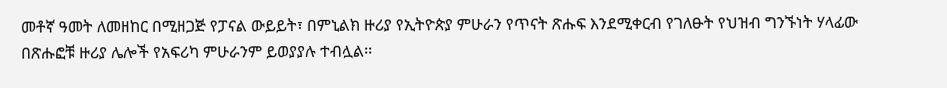መቶኛ ዓመት ለመዘከር በሚዘጋጅ የፓናል ውይይት፣ በምኒልክ ዙሪያ የኢትዮጵያ ምሁራን የጥናት ጽሑፍ እንደሚቀርብ የገለፁት የህዝብ ግንኙነት ሃላፊው በጽሑፎቹ ዙሪያ ሌሎች የአፍሪካ ምሁራንም ይወያያሉ ተብሏል፡፡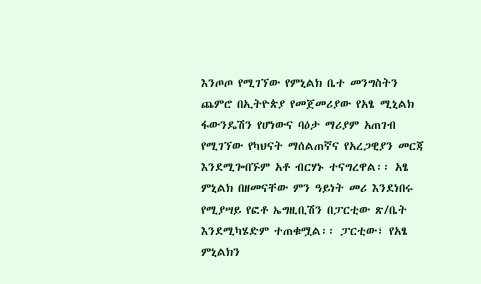እንጦጦ የሚገኘው የምኒልክ ቤተ መንግስትን ጨምሮ በኢትዮጵያ የመጀመሪያው የአፄ ሚኒልክ ፋውንዴሽን የሆነውና ባዕታ ማሪያም አጠገብ የሚገኘው የካህናት ማሰልጠኛና የአረጋዊያን መርጃ እንደሚጐበኙም አቶ ብርሃኑ ተናግረዋል፡፡ አፄ ምኒልክ በዘመናቸው ምን ዓይነት መሪ እንደነበሩ የሚያሣይ የፎቶ ኤግዚቢሽን በፓርቲው ጽ/ቤት እንደሚካሄድም ተጠቁሟል፡፡ ፓርቲው፣ የአፄ ምኒልክን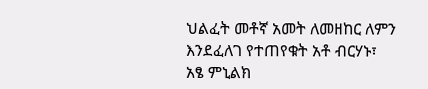ህልፈት መቶኛ አመት ለመዘከር ለምን እንደፈለገ የተጠየቁት አቶ ብርሃኑ፣ አፄ ምኒልክ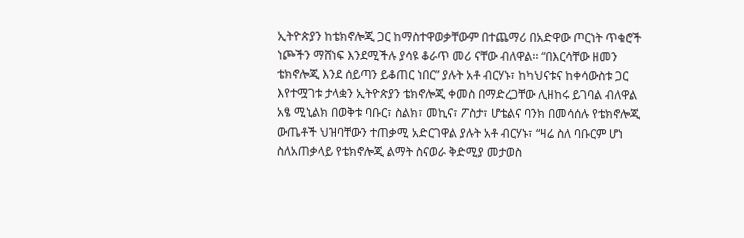ኢትዮጵያን ከቴክኖሎጂ ጋር ከማስተዋወቃቸውም በተጨማሪ በአድዋው ጦርነት ጥቁሮች ነጮችን ማሸነፍ እንደሚችሉ ያሳዩ ቆራጥ መሪ ናቸው ብለዋል፡፡ “በእርሳቸው ዘመን ቴክኖሎጂ እንደ ሰይጣን ይቆጠር ነበር” ያሉት አቶ ብርሃኑ፣ ከካህናቱና ከቀሳውስቱ ጋር እየተሟገቱ ታላቋን ኢትዮጵያን ቴክኖሎጂ ቀመስ በማድረጋቸው ሊዘከሩ ይገባል ብለዋል አፄ ሚኒልክ በወቅቱ ባቡር፣ ስልክ፣ መኪና፣ ፖስታ፣ ሆቴልና ባንክ በመሳሰሉ የቴክኖሎጂ ውጤቶች ህዝባቸውን ተጠቃሚ አድርገዋል ያሉት አቶ ብርሃኑ፣ “ዛሬ ስለ ባቡርም ሆነ ስለአጠቃላይ የቴክኖሎጂ ልማት ስናወራ ቅድሚያ መታወስ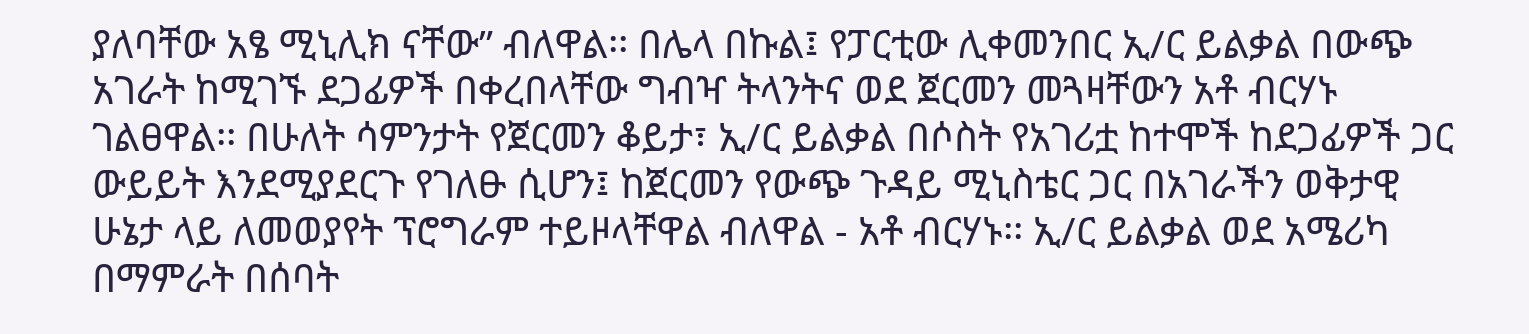ያለባቸው አፄ ሚኒሊክ ናቸው” ብለዋል፡፡ በሌላ በኩል፤ የፓርቲው ሊቀመንበር ኢ/ር ይልቃል በውጭ አገራት ከሚገኙ ደጋፊዎች በቀረበላቸው ግብዣ ትላንትና ወደ ጀርመን መጓዛቸውን አቶ ብርሃኑ ገልፀዋል፡፡ በሁለት ሳምንታት የጀርመን ቆይታ፣ ኢ/ር ይልቃል በሶስት የአገሪቷ ከተሞች ከደጋፊዎች ጋር ውይይት እንደሚያደርጉ የገለፁ ሲሆን፤ ከጀርመን የውጭ ጉዳይ ሚኒስቴር ጋር በአገራችን ወቅታዊ ሁኔታ ላይ ለመወያየት ፕሮግራም ተይዞላቸዋል ብለዋል - አቶ ብርሃኑ፡፡ ኢ/ር ይልቃል ወደ አሜሪካ በማምራት በሰባት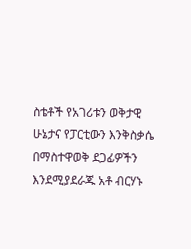ስቴቶች የአገሪቱን ወቅታዊ ሁኔታና የፓርቲውን እንቅስቃሴ በማስተዋወቅ ደጋፊዎችን እንደሚያደራጁ አቶ ብርሃኑ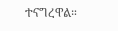ተናግረዋል።